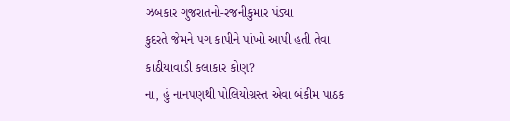ઝબકાર ગુજરાતનો-રજનીકુમાર પંડ્યા
કુદરતે જેમને પગ કાપીને પાંખો આપી હતી તેવા કાઠીયાવાડી કલાકાર કોણ?
ના, હું નાનપણથી પોલિયોગ્રસ્ત એવા બંકીમ પાઠક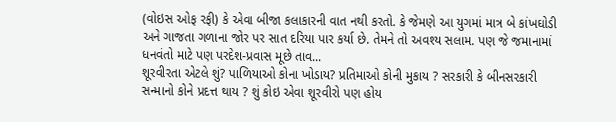(વોઇસ ઓફ રફી) કે એવા બીજા કલાકારની વાત નથી કરતો. કે જેમણે આ યુગમાં માત્ર બે કાંખઘોડી અને ગાજતા ગળાના જોર પર સાત દરિયા પાર કર્યા છે. તેમને તો અવશ્ય સલામ. પણ જે જમાનામાં ધનવંતો માટે પણ પરદેશ-પ્રવાસ મૂછે તાવ...
શૂરવીરતા એટલે શું? પાળિયાઓ કોના ખોડાય? પ્રતિમાઓ કોની મુકાય ? સરકારી કે બીનસરકારી સન્માનો કોને પ્રદત્ત થાય ? શું કોઇ એવા શૂરવીરો પણ હોય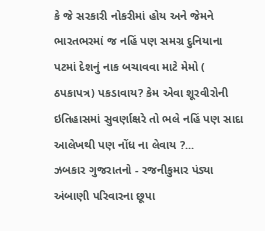કે જે સરકારી નોકરીમાં હોય અને જેમને ભારતભરમાં જ નહિં પણ સમગ્ર દુનિયાના પટમાં દેશનું નાક બચાવવા માટે મેમો ( ઠપકાપત્ર) પકડાવાય? કેમ એવા શૂરવીરોની ઇતિહાસમાં સુવર્ણાક્ષરે તો ભલે નહિં પણ સાદા આલેખથી પણ નોંધ ના લેવાય ?...
ઝબકાર ગુજરાતનો - રજનીકુમાર પંડ્યા અંબાણી પરિવારના છૂપા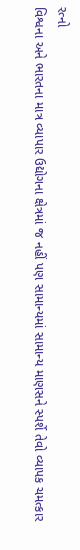રત્નો
વિશ્વના અને ભારતના માત્ર વ્યાપાર ઉદ્યોગના ક્ષેત્રમાં જ નહીં પણ સામાન્યમાં સામાન્ય માણસને સ્પર્શે તેવો વ્યાપક ચમત્કાર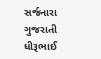સર્જનારા ગુજરાતી ધીરૂભાઈ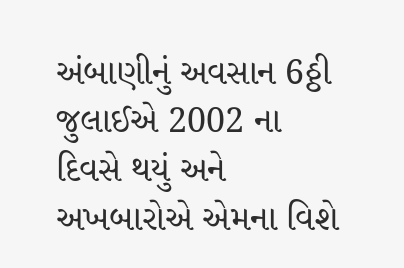અંબાણીનું અવસાન 6ઠ્ઠી જુલાઈએ 2002 ના દિવસે થયું અને અખબારોએ એમના વિશે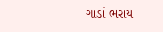ગાડાં ભરાય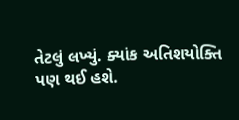તેટલું લખ્યું. ક્યાંક અતિશયોક્તિ પણ થઈ હશે.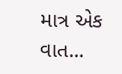માત્ર એક વાત...